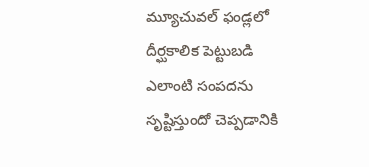మ్యూచువల్ ఫండ్లలో దీర్ఘకాలిక పెట్టుబడి ఎలాంటి సంపదను సృష్టిస్తుందో చెప్పడానికి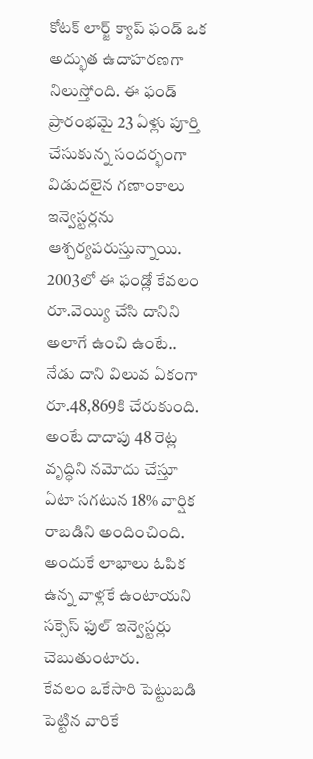కోటక్ లార్జ్ క్యాప్ ఫండ్ ఒక అద్భుత ఉదాహరణగా నిలుస్తోంది. ఈ ఫండ్ ప్రారంభమై 23 ఏళ్లు పూర్తి చేసుకున్న సందర్భంగా విడుదలైన గణాంకాలు ఇన్వెస్టర్లను ఆశ్చర్యపరుస్తున్నాయి. 2003లో ఈ ఫండ్లో కేవలం రూ.వెయ్యి చేసి దానిని అలాగే ఉంచి ఉంటే.. నేడు దాని విలువ ఏకంగా రూ.48,869కి చేరుకుంది. అంటే దాదాపు 48 రెట్ల వృద్ధిని నమోదు చేస్తూ ఏటా సగటున 18% వార్షిక రాబడిని అందించింది. అందుకే లాభాలు ఓపిక ఉన్న వాళ్లకే ఉంటాయని సక్సెస్ ఫుల్ ఇన్వెస్టర్లు చెబుతుంటారు.
కేవలం ఒకేసారి పెట్టుబడి పెట్టిన వారికే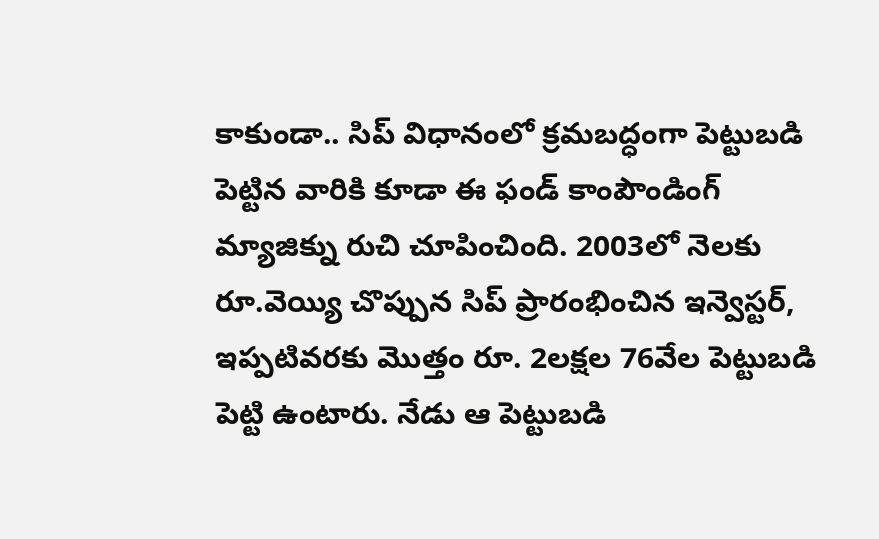కాకుండా.. సిప్ విధానంలో క్రమబద్ధంగా పెట్టుబడి పెట్టిన వారికి కూడా ఈ ఫండ్ కాంపౌండింగ్ మ్యాజిక్ను రుచి చూపించింది. 2003లో నెలకు రూ.వెయ్యి చొప్పున సిప్ ప్రారంభించిన ఇన్వెస్టర్, ఇప్పటివరకు మొత్తం రూ. 2లక్షల 76వేల పెట్టుబడి పెట్టి ఉంటారు. నేడు ఆ పెట్టుబడి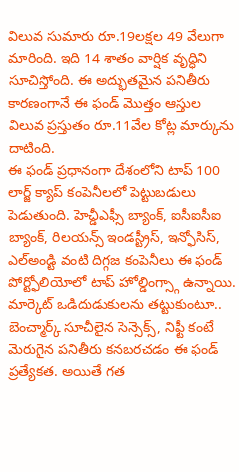విలువ సుమారు రూ.19లక్షల 49 వేలుగా మారింది. ఇది 14 శాతం వార్షిక వృద్ధిని సూచిస్తోంది. ఈ అద్భుతమైన పనితీరు కారణంగానే ఈ ఫండ్ మొత్తం ఆస్తుల విలువ ప్రస్తుతం రూ.11వేల కోట్ల మార్కును దాటింది.
ఈ ఫండ్ ప్రధానంగా దేశంలోని టాప్ 100 లార్జ్ క్యాప్ కంపెనీలలో పెట్టుబడులు పెడుతుంది. హెచ్డీఎఫ్సీ బ్యాంక్, ఐసీఐసీఐ బ్యాంక్, రిలయన్స్ ఇండస్ట్రీస్, ఇన్ఫోసిస్, ఎల్అండ్టి వంటి దిగ్గజ కంపెనీలు ఈ ఫండ్ పోర్ట్ఫోలియోలో టాప్ హోల్డింగ్స్గా ఉన్నాయి. మార్కెట్ ఒడిదుడుకులను తట్టుకుంటూ.. బెంచ్మార్క్ సూచీలైన సెన్సెక్స్, నిఫ్టీ కంటే మెరుగైన పనితీరు కనబరచడం ఈ ఫండ్ ప్రత్యేకత. అయితే గత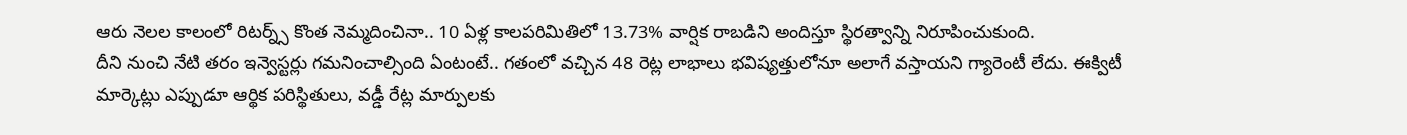ఆరు నెలల కాలంలో రిటర్న్స్ కొంత నెమ్మదించినా.. 10 ఏళ్ల కాలపరిమితిలో 13.73% వార్షిక రాబడిని అందిస్తూ స్థిరత్వాన్ని నిరూపించుకుంది.
దీని నుంచి నేటి తరం ఇన్వెస్టర్లు గమనించాల్సింది ఏంటంటే.. గతంలో వచ్చిన 48 రెట్ల లాభాలు భవిష్యత్తులోనూ అలాగే వస్తాయని గ్యారెంటీ లేదు. ఈక్విటీ మార్కెట్లు ఎప్పుడూ ఆర్థిక పరిస్థితులు, వడ్డీ రేట్ల మార్పులకు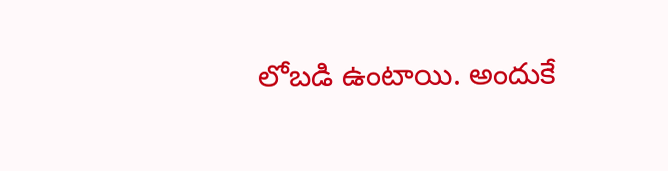లోబడి ఉంటాయి. అందుకే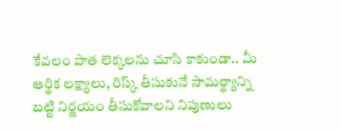కేవలం పాత లెక్కలను చూసి కాకుండా.. మీ ఆర్థిక లక్ష్యాలు, రిస్క్ తీసుకునే సామర్థ్యాన్ని బట్టి నిర్ణయం తీసుకోవాలని నిపుణులు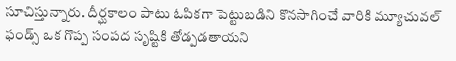సూచిస్తున్నారు. దీర్ఘకాలం పాటు ఓపికగా పెట్టుబడిని కొనసాగించే వారికి మ్యూచువల్ ఫండ్స్ ఒక గొప్ప సంపద సృష్టికి తోడ్పడతాయని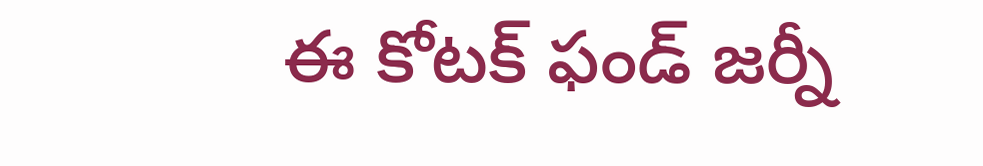ఈ కోటక్ ఫండ్ జర్నీ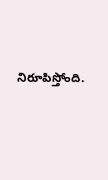నిరూపిస్తోంది.